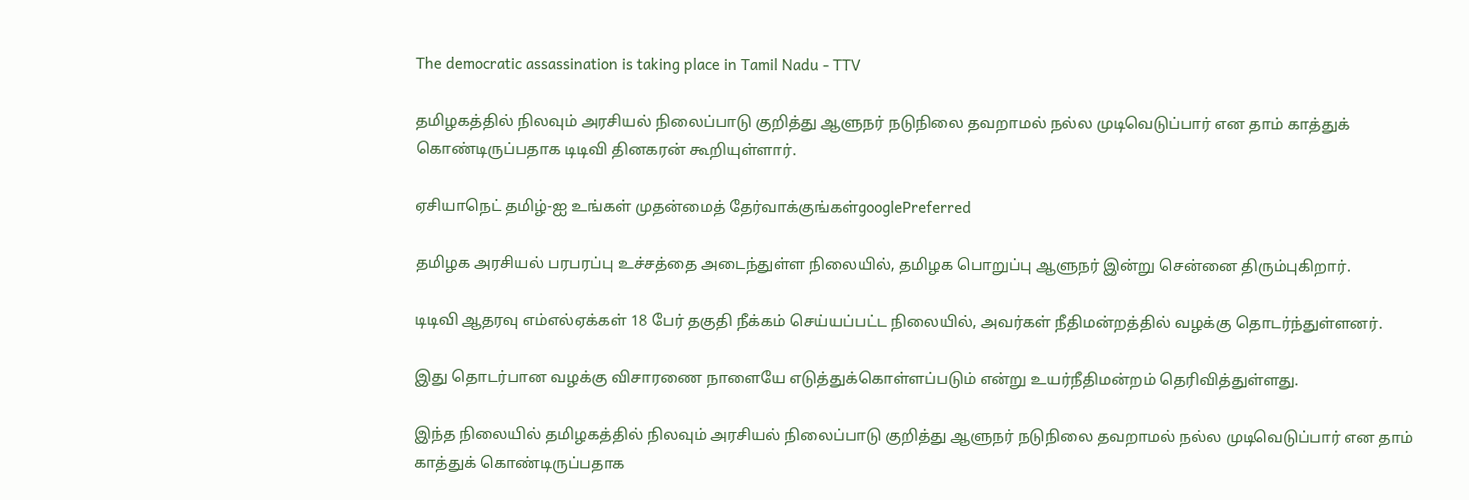The democratic assassination is taking place in Tamil Nadu - TTV

தமிழகத்தில் நிலவும் அரசியல் நிலைப்பாடு குறித்து ஆளுநர் நடுநிலை தவறாமல் நல்ல முடிவெடுப்பார் என தாம் காத்துக் கொண்டிருப்பதாக டிடிவி தினகரன் கூறியுள்ளார்.

ஏசியாநெட் தமிழ்-ஐ உங்கள் முதன்மைத் தேர்வாக்குங்கள்googlePreferred

தமிழக அரசியல் பரபரப்பு உச்சத்தை அடைந்துள்ள நிலையில், தமிழக பொறுப்பு ஆளுநர் இன்று சென்னை திரும்புகிறார்.

டிடிவி ஆதரவு எம்எல்ஏக்கள் 18 பேர் தகுதி நீக்கம் செய்யப்பட்ட நிலையில், அவர்கள் நீதிமன்றத்தில் வழக்கு தொடர்ந்துள்ளனர்.

இது தொடர்பான வழக்கு விசாரணை நாளையே எடுத்துக்கொள்ளப்படும் என்று உயர்நீதிமன்றம் தெரிவித்துள்ளது.

இந்த நிலையில் தமிழகத்தில் நிலவும் அரசியல் நிலைப்பாடு குறித்து ஆளுநர் நடுநிலை தவறாமல் நல்ல முடிவெடுப்பார் என தாம் காத்துக் கொண்டிருப்பதாக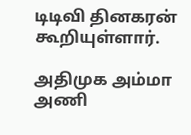டிடிவி தினகரன் கூறியுள்ளார்.

அதிமுக அம்மா அணி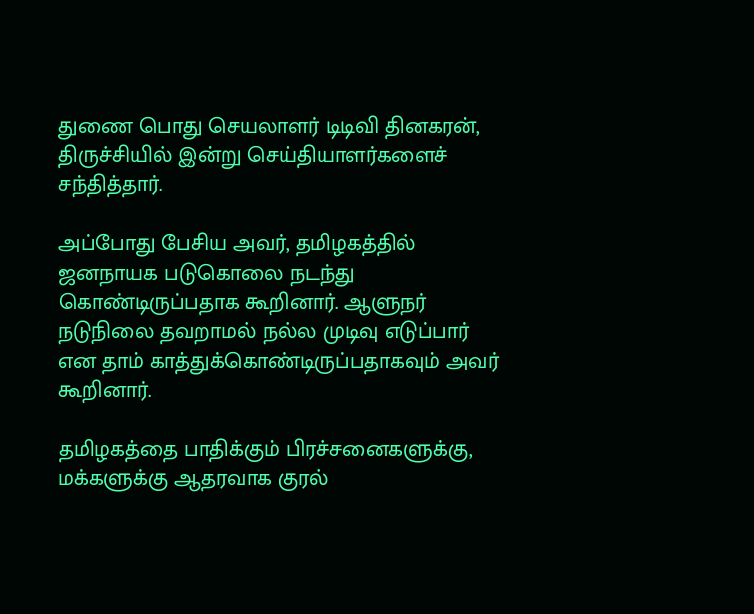துணை பொது செயலாளர் டிடிவி தினகரன், திருச்சியில் இன்று செய்தியாளர்களைச் சந்தித்தார்.

அப்போது பேசிய அவர், தமிழகத்தில் ஜனநாயக படுகொலை நடந்து கொண்டிருப்பதாக கூறினார். ஆளுநர் நடுநிலை தவறாமல் நல்ல முடிவு எடுப்பார் என தாம் காத்துக்கொண்டிருப்பதாகவும் அவர் கூறினார்.

தமிழகத்தை பாதிக்கும் பிரச்சனைகளுக்கு, மக்களுக்கு ஆதரவாக குரல்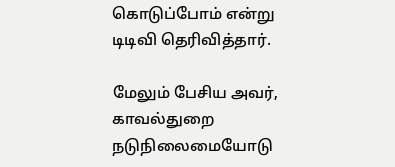கொடுப்போம் என்று டிடிவி தெரிவித்தார்.

மேலும் பேசிய அவர், காவல்துறை நடுநிலைமையோடு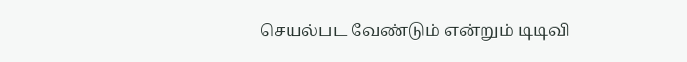செயல்பட வேண்டும் என்றும் டிடிவி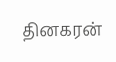தினகரன்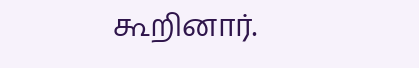கூறினார்.